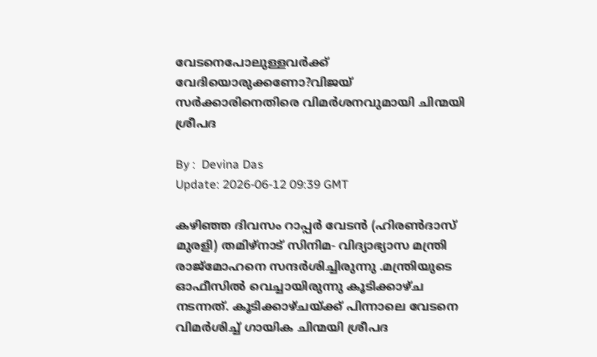വേടനെപോലുള്ളവർക്ക് വേദിയൊരുക്കണോ?വിജയ് സർക്കാരിനെതിരെ വിമർശനവുമായി ചിന്മയി ശ്രീപദ

By :  Devina Das
Update: 2026-06-12 09:39 GMT

കഴിഞ്ഞ ദിവസം റാപ്പർ വേടൻ (ഹിരൺദാസ് മുരളി) തമിഴ്നാട് സിനിമ- വിദ്യാഭ്യാസ മന്ത്രി രാജ്മോഹനെ സന്ദർശിച്ചിരുന്നു .മന്ത്രിയുടെ ഓഫീസിൽ വെച്ചായിരുന്നു കൂടിക്കാഴ്ച നടന്നത്. കൂടിക്കാഴ്ചയ്ക്ക് പിന്നാലെ വേടനെ വിമർശിച്ച് ഗായിക ചിന്മയി ശ്രീപദ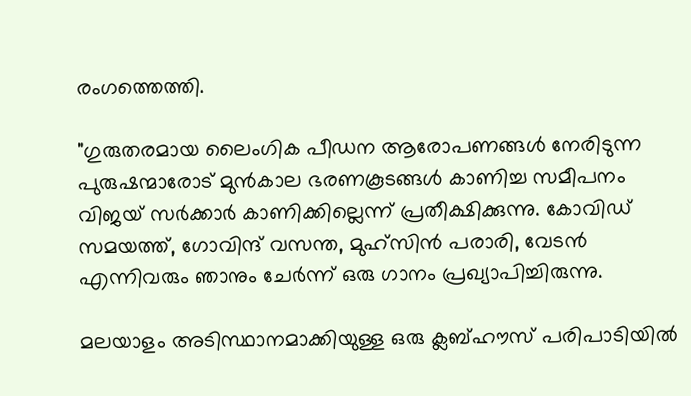രംഗത്തെത്തി.

"ഗുരുതരമായ ലൈംഗിക പീഡന ആരോപണങ്ങൾ നേരിടുന്ന പുരുഷന്മാരോട് മുൻകാല ഭരണകൂടങ്ങൾ കാണിച്ച സമീപനം വിജയ് സർക്കാർ കാണിക്കില്ലെന്ന് പ്രതീക്ഷിക്കുന്നു. കോവിഡ് സമയത്ത്, ഗോവിന്ദ് വസന്ത, മുഹ്‌സിൻ പരാരി, വേടൻ എന്നിവരും ഞാനും ചേർന്ന് ഒരു ഗാനം പ്രഖ്യാപിച്ചിരുന്നു.

മലയാളം അടിസ്ഥാനമാക്കിയുള്ള ഒരു ക്ലബ്ഹൗസ് പരിപാടിയിൽ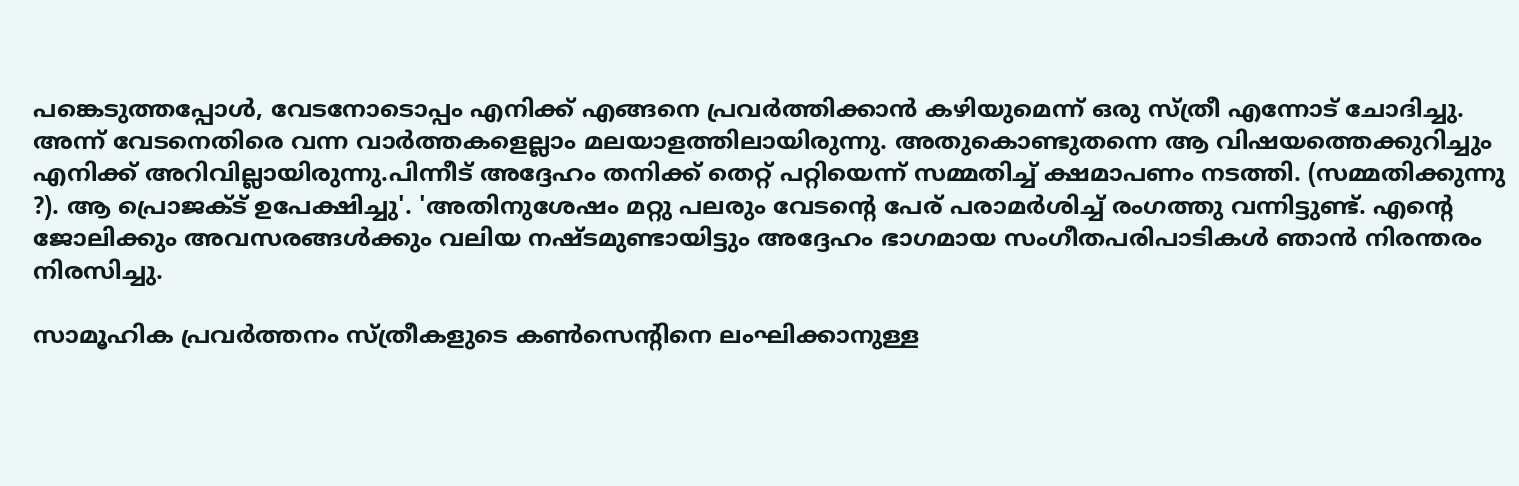പങ്കെടുത്തപ്പോൾ, വേടനോടൊപ്പം എനിക്ക് എങ്ങനെ പ്രവർത്തിക്കാൻ കഴിയുമെന്ന് ഒരു സ്ത്രീ എന്നോട് ചോദിച്ചു. അന്ന് വേടനെതിരെ വന്ന വാർത്തകളെല്ലാം മലയാളത്തിലായിരുന്നു. അതുകൊണ്ടുതന്നെ ആ വിഷയത്തെക്കുറിച്ചും എനിക്ക് അറിവില്ലായിരുന്നു.പിന്നീട് അദ്ദേഹം തനിക്ക് തെറ്റ് പറ്റിയെന്ന് സമ്മതിച്ച് ക്ഷമാപണം നടത്തി. (സമ്മതിക്കുന്നു ?). ആ പ്രൊജക്ട് ഉപേക്ഷിച്ചു'. 'അതിനുശേഷം മറ്റു പലരും വേടന്റെ പേര് പരാമർശിച്ച് രംഗത്തു വന്നിട്ടുണ്ട്. എന്റെ ജോലിക്കും അവസരങ്ങൾക്കും വലിയ നഷ്ടമുണ്ടായിട്ടും അദ്ദേഹം ഭാഗമായ സംഗീതപരിപാടികൾ ഞാൻ നിരന്തരം നിരസിച്ചു.

സാമൂഹിക പ്രവർത്തനം സ്ത്രീകളുടെ കൺസെന്റിനെ ലംഘിക്കാനുള്ള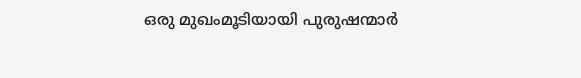ഒരു മുഖംമൂടിയായി പുരുഷന്മാർ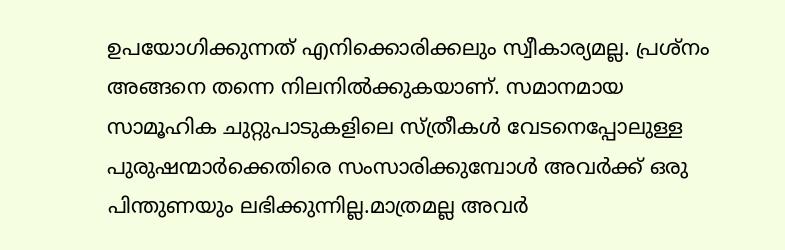ഉപയോഗിക്കുന്നത് എനിക്കൊരിക്കലും സ്വീകാര്യമല്ല. പ്രശ്നം അങ്ങനെ തന്നെ നിലനിൽക്കുകയാണ്. സമാനമായ സാമൂഹിക ചുറ്റുപാടുകളിലെ സ്ത്രീകൾ വേടനെപ്പോലുള്ള പുരുഷന്മാർക്കെതിരെ സംസാരിക്കുമ്പോൾ അവർക്ക് ഒരു പിന്തുണയും ലഭിക്കുന്നില്ല.മാത്രമല്ല അവർ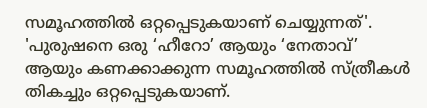സമൂഹത്തിൽ ഒറ്റപ്പെടുകയാണ് ചെയ്യുന്നത്'. 'പുരുഷനെ ഒരു ‘ഹീറോ’ ആയും ‘നേതാവ്’ ആയും കണക്കാക്കുന്ന സമൂഹത്തിൽ സ്ത്രീകൾ തികച്ചും ഒറ്റപ്പെടുകയാണ്.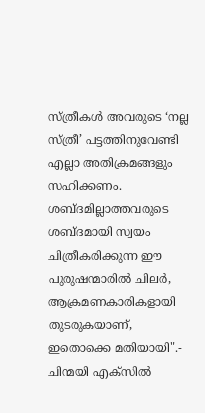സ്ത്രീകൾ അവരുടെ ‘നല്ല സ്ത്രീ’ പട്ടത്തിനുവേണ്ടി എല്ലാ അതിക്രമങ്ങളും സഹിക്കണം. ശബ്ദമില്ലാത്തവരുടെ ശബ്ദമായി സ്വയം ചിത്രീകരിക്കുന്ന ഈ പുരുഷന്മാരിൽ ചിലർ, ആക്രമണകാരികളായി തുടരുകയാണ്, ഇതൊക്കെ മതിയായി".- ചിന്മയി എക്സിൽ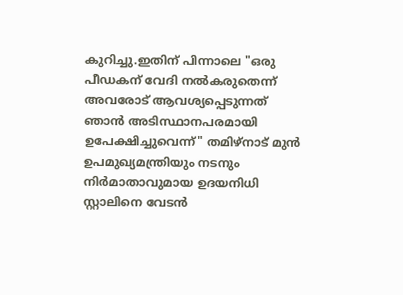കുറിച്ചു.ഇതിന് പിന്നാലെ "ഒരു പീഡകന് വേദി നൽകരുതെന്ന് അവരോട് ആവശ്യപ്പെടുന്നത് ഞാൻ അടിസ്ഥാനപരമായി ഉപേക്ഷിച്ചുവെന്ന്" തമിഴ്‌നാട് മുൻ ഉപമുഖ്യമന്ത്രിയും നടനും നിർമാതാവുമായ ഉദയനിധി സ്റ്റാലിനെ വേടൻ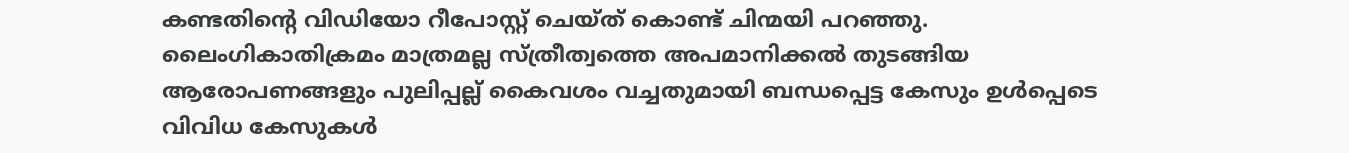കണ്ടതിന്റെ വിഡിയോ റീപോസ്റ്റ് ചെയ്ത് കൊണ്ട് ചിന്മയി പറഞ്ഞു. ലൈംഗികാതിക്രമം മാത്രമല്ല സ്ത്രീത്വത്തെ അപമാനിക്കൽ തുടങ്ങിയ ആരോപണങ്ങളും പുലിപ്പല്ല് കൈവശം വച്ചതുമായി ബന്ധപ്പെട്ട കേസും ഉൾപ്പെടെ വിവിധ കേസുകൾ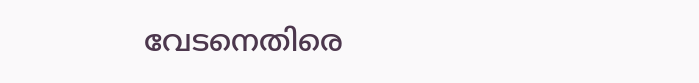വേടനെതിരെ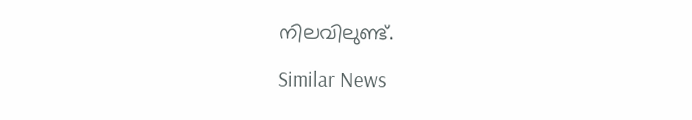നിലവിലുണ്ട്.

Similar News